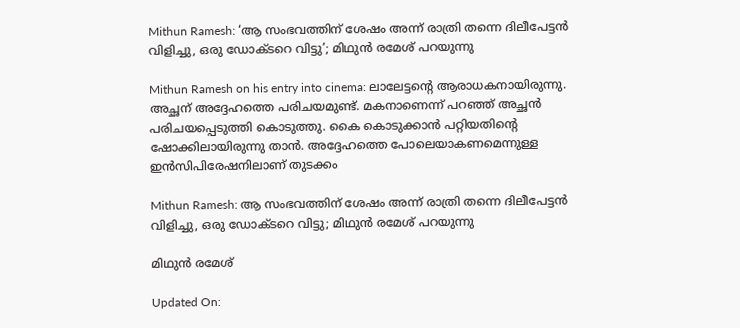Mithun Ramesh: ‘ആ സംഭവത്തിന് ശേഷം അന്ന് രാത്രി തന്നെ ദിലീപേട്ടന്‍ വിളിച്ചു, ഒരു ഡോക്ടറെ വിട്ടു’; മിഥുന്‍ രമേശ് പറയുന്നു

Mithun Ramesh on his entry into cinema: ലാലേട്ടന്റെ ആരാധകനായിരുന്നു. അച്ഛന് അദ്ദേഹത്തെ പരിചയമുണ്ട്. മകനാണെന്ന് പറഞ്ഞ് അച്ഛന്‍ പരിചയപ്പെടുത്തി കൊടുത്തു. കൈ കൊടുക്കാന്‍ പറ്റിയതിന്റെ ഷോക്കിലായിരുന്നു താന്‍. അദ്ദേഹത്തെ പോലെയാകണമെന്നുള്ള ഇന്‍സിപിരേഷനിലാണ് തുടക്കം

Mithun Ramesh: ആ സംഭവത്തിന് ശേഷം അന്ന് രാത്രി തന്നെ ദിലീപേട്ടന്‍ വിളിച്ചു, ഒരു ഡോക്ടറെ വിട്ടു; മിഥുന്‍ രമേശ് പറയുന്നു

മിഥുന്‍ രമേശ്‌

Updated On: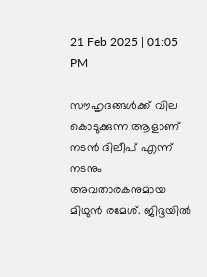21 Feb 2025 | 01:05 PM

സൗഹൃദങ്ങള്‍ക്ക് വില കൊടുക്കുന്ന ആളാണ് നടന്‍ ദിലീപ് എന്ന് നടനും അവതാരകനുമായ മിഥുന്‍ രമേശ്. ജിദ്ദയില്‍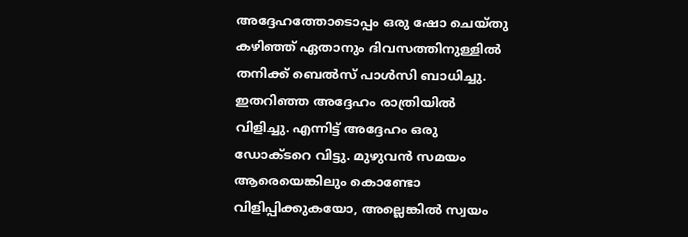അദ്ദേഹത്തോടൊപ്പം ഒരു ഷോ ചെയ്തു കഴിഞ്ഞ് ഏതാനും ദിവസത്തിനുള്ളില്‍ തനിക്ക് ബെല്‍സ് പാള്‍സി ബാധിച്ചു. ഇതറിഞ്ഞ അദ്ദേഹം രാത്രിയില്‍ വിളിച്ചു. എന്നിട്ട് അദ്ദേഹം ഒരു ഡോക്ടറെ വിട്ടു. മുഴുവന്‍ സമയം ആരെയെങ്കിലും കൊണ്ടോ വിളിപ്പിക്കുകയോ, അല്ലെങ്കില്‍ സ്വയം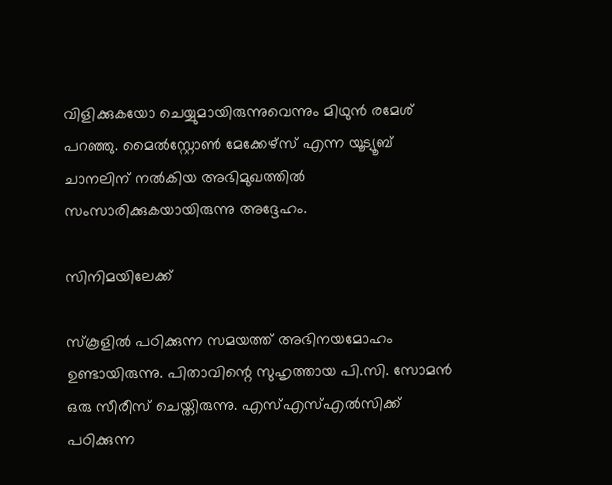വിളിക്കുകയോ ചെയ്യുമായിരുന്നുവെന്നും മിഥുന്‍ രമേശ് പറഞ്ഞു. മൈല്‍സ്റ്റോണ്‍ മേക്കേഴ്‌സ് എന്ന യൂട്യൂബ് ചാനലിന് നല്‍കിയ അഭിമുഖത്തില്‍ സംസാരിക്കുകയായിരുന്നു അദ്ദേഹം.

സിനിമയിലേക്ക്‌

സ്‌കൂളില്‍ പഠിക്കുന്ന സമയത്ത് അഭിനയമോഹം ഉണ്ടായിരുന്നു. പിതാവിന്റെ സുഹൃത്തായ പി.സി. സോമന്‍ ഒരു സീരീസ് ചെയ്തിരുന്നു. എസ്എസ്എല്‍സിക്ക് പഠിക്കുന്ന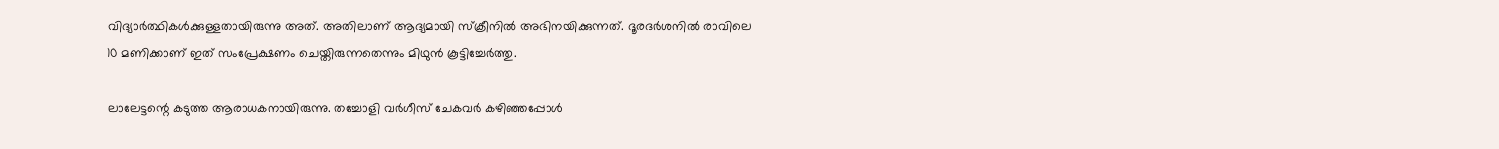വിദ്യാര്‍ത്ഥികള്‍ക്കുള്ളതായിരുന്നു അത്. അതിലാണ് ആദ്യമായി സ്‌ക്രീനില്‍ അഭിനയിക്കുന്നത്. ദൂരദര്‍ശനില്‍ രാവിലെ 10 മണിക്കാണ് ഇത് സംപ്രേക്ഷണം ചെയ്തിരുന്നതെന്നും മിഥുന്‍ കൂട്ടിച്ചേര്‍ത്തു.

ലാലേട്ടന്റെ കടുത്ത ആരാധകനായിരുന്നു. തച്ചോളി വര്‍ഗീസ് ചേകവര്‍ കഴിഞ്ഞപ്പോള്‍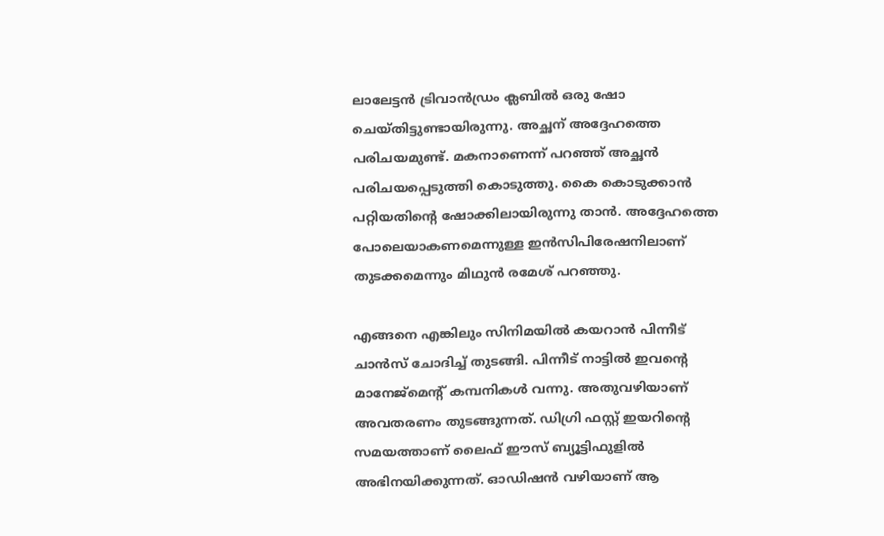ലാലേട്ടന്‍ ട്രിവാന്‍ഡ്രം ക്ലബില്‍ ഒരു ഷോ ചെയ്തിട്ടുണ്ടായിരുന്നു. അച്ഛന് അദ്ദേഹത്തെ പരിചയമുണ്ട്. മകനാണെന്ന് പറഞ്ഞ് അച്ഛന്‍ പരിചയപ്പെടുത്തി കൊടുത്തു. കൈ കൊടുക്കാന്‍ പറ്റിയതിന്റെ ഷോക്കിലായിരുന്നു താന്‍. അദ്ദേഹത്തെ പോലെയാകണമെന്നുള്ള ഇന്‍സിപിരേഷനിലാണ് തുടക്കമെന്നും മിഥുന്‍ രമേശ് പറഞ്ഞു.

എങ്ങനെ എങ്കിലും സിനിമയില്‍ കയറാന്‍ പിന്നീട് ചാന്‍സ് ചോദിച്ച് തുടങ്ങി. പിന്നീട് നാട്ടില്‍ ഇവന്റെ മാനേജ്‌മെന്റ് കമ്പനികള്‍ വന്നു. അതുവഴിയാണ് അവതരണം തുടങ്ങുന്നത്. ഡിഗ്രി ഫസ്റ്റ് ഇയറിന്റെ സമയത്താണ് ലൈഫ് ഈസ് ബ്യൂട്ടിഫുളില്‍ അഭിനയിക്കുന്നത്. ഓഡിഷന്‍ വഴിയാണ് ആ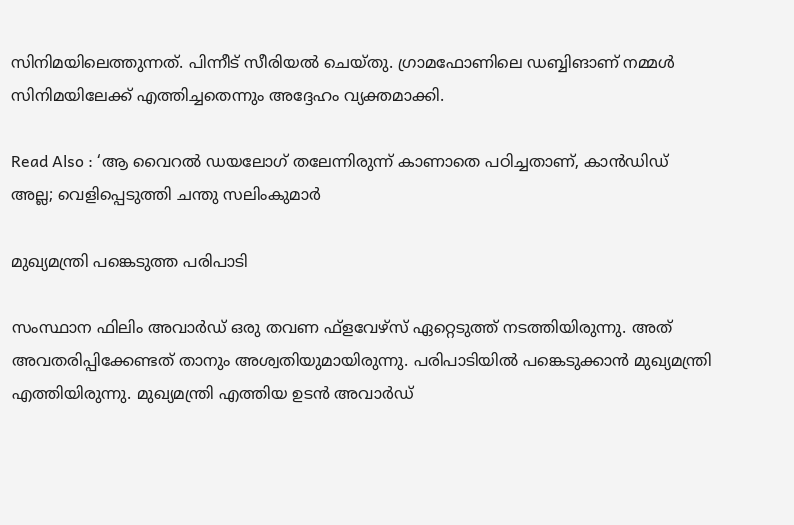സിനിമയിലെത്തുന്നത്. പിന്നീട് സീരിയല്‍ ചെയ്തു. ഗ്രാമഫോണിലെ ഡബ്ബിങാണ് നമ്മള്‍ സിനിമയിലേക്ക് എത്തിച്ചതെന്നും അദ്ദേഹം വ്യക്തമാക്കി.

Read Also : ‘ആ വൈറൽ ഡയലോഗ് തലേന്നിരുന്ന് കാണാതെ പഠിച്ചതാണ്, കാൻഡിഡ് അല്ല; വെളിപ്പെടുത്തി ചന്തു സലിംകുമാർ

മുഖ്യമന്ത്രി പങ്കെടുത്ത പരിപാടി

സംസ്ഥാന ഫിലിം അവാര്‍ഡ് ഒരു തവണ ഫ്‌ളവേഴ്‌സ് ഏറ്റെടുത്ത് നടത്തിയിരുന്നു. അത് അവതരിപ്പിക്കേണ്ടത് താനും അശ്വതിയുമായിരുന്നു. പരിപാടിയില്‍ പങ്കെടുക്കാന്‍ മുഖ്യമന്ത്രി എത്തിയിരുന്നു. മുഖ്യമന്ത്രി എത്തിയ ഉടന്‍ അവാര്‍ഡ്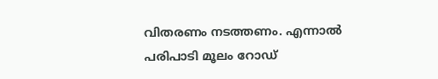വിതരണം നടത്തണം. എന്നാല്‍ പരിപാടി മൂലം റോഡ്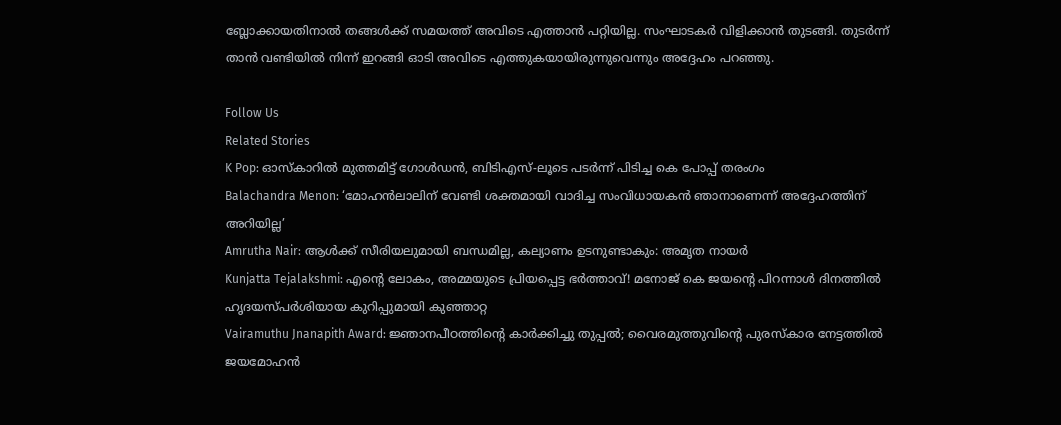ബ്ലോക്കായതിനാല്‍ തങ്ങള്‍ക്ക് സമയത്ത് അവിടെ എത്താന്‍ പറ്റിയില്ല. സംഘാടകര്‍ വിളിക്കാന്‍ തുടങ്ങി. തുടര്‍ന്ന് താന്‍ വണ്ടിയില്‍ നിന്ന് ഇറങ്ങി ഓടി അവിടെ എത്തുകയായിരുന്നുവെന്നും അദ്ദേഹം പറഞ്ഞു.

Follow Us
Related Stories
K Pop: ഓസ്കാറിൽ മുത്തമിട്ട് ഗോൾഡൻ, ബിടിഎസ്-ലൂടെ പടർന്ന് പിടിച്ച കെ പോപ്പ് തരംഗം
Balachandra Menon: ‘മോഹന്‍ലാലിന് വേണ്ടി ശക്തമായി വാദിച്ച സംവിധായകന്‍ ഞാനാണെന്ന്‌ അദ്ദേഹത്തിന് അറിയില്ല’
Amrutha Nair: ആള്‍ക്ക് സീരിയലുമായി ബന്ധമില്ല, കല്യാണം ഉടനുണ്ടാകും: അമൃത നായര്‍
Kunjatta Tejalakshmi: എന്റെ ലോകം, അമ്മയുടെ പ്രിയപ്പെട്ട ഭർത്താവ്! മനോജ് കെ ജയന്റെ പിറന്നാൾ ദിനത്തിൽ ഹൃദയസ്പർശിയായ കുറിപ്പുമായി കുഞ്ഞാറ്റ
Vairamuthu Jnanapith Award: ജ്ഞാനപീഠത്തിന്റെ കാർക്കിച്ചു തുപ്പൽ; വൈരമുത്തുവിന്റെ പുരസ്കാര നേട്ടത്തിൽ ജയമോഹൻ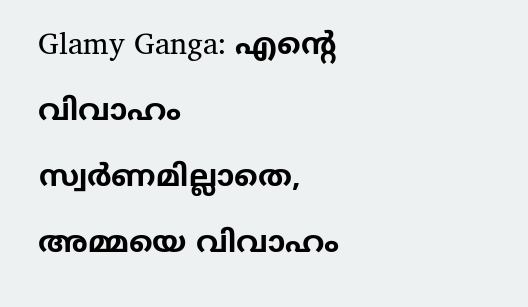Glamy Ganga: എൻ്റെ വിവാഹം സ്വർണമില്ലാതെ, അമ്മയെ വിവാഹം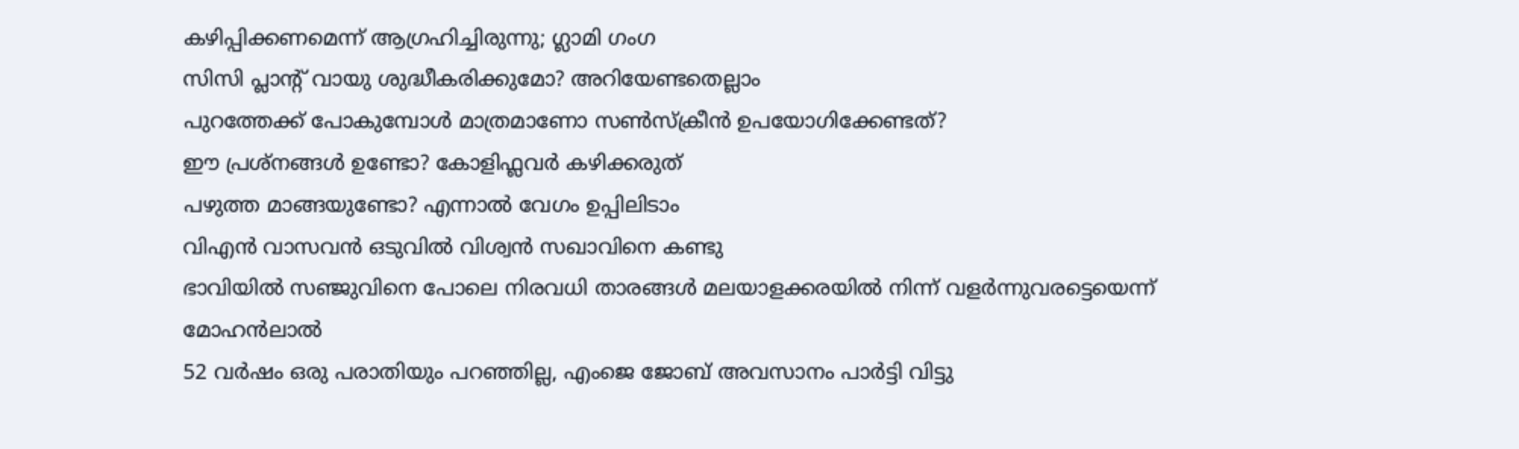കഴിപ്പിക്കണമെന്ന് ആഗ്രഹിച്ചിരുന്നു; ഗ്ലാമി ഗംഗ
സിസി പ്ലാന്‍റ് വായു ശുദ്ധീകരിക്കുമോ? അറിയേണ്ടതെല്ലാം
പുറത്തേക്ക് പോകുമ്പോള്‍ മാത്രമാണോ സണ്‍സ്‌ക്രീന്‍ ഉപയോഗിക്കേണ്ടത്?
ഈ പ്രശ്നങ്ങൾ ഉണ്ടോ? കോളിഫ്ലവർ കഴിക്കരുത്
പഴുത്ത മാങ്ങയുണ്ടോ? എന്നാല്‍ വേഗം ഉപ്പിലിടാം
വിഎൻ വാസവൻ ഒടുവിൽ വിശ്വൻ സഖാവിനെ കണ്ടു
ഭാവിയില്‍ സഞ്ജുവിനെ പോലെ നിരവധി താരങ്ങള്‍ മലയാളക്കരയില്‍ നിന്ന്‌ വളര്‍ന്നുവരട്ടെയെന്ന് മോഹന്‍ലാല്‍
52 വർഷം ഒരു പരാതിയും പറഞ്ഞില്ല, എംജെ ജോബ് അവസാനം പാർട്ടി വിട്ടു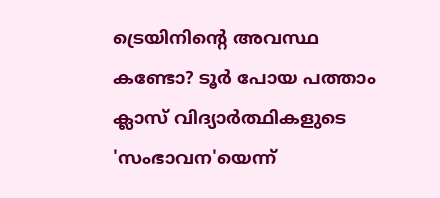ട്രെയിനിന്റെ അവസ്ഥ കണ്ടോ? ടൂര്‍ പോയ പത്താം ക്ലാസ് വിദ്യാര്‍ത്ഥികളുടെ 'സംഭാവന'യെന്ന്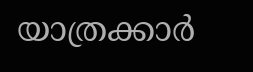യാത്രക്കാര്‍